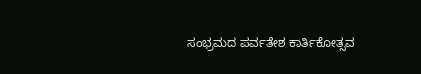ಸಂಭ್ರಮದ ಪರ್ವತೇಶ ಕಾರ್ತಿಕೋತ್ಸವ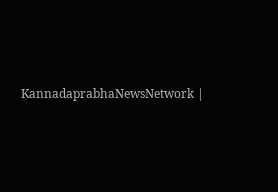KannadaprabhaNewsNetwork |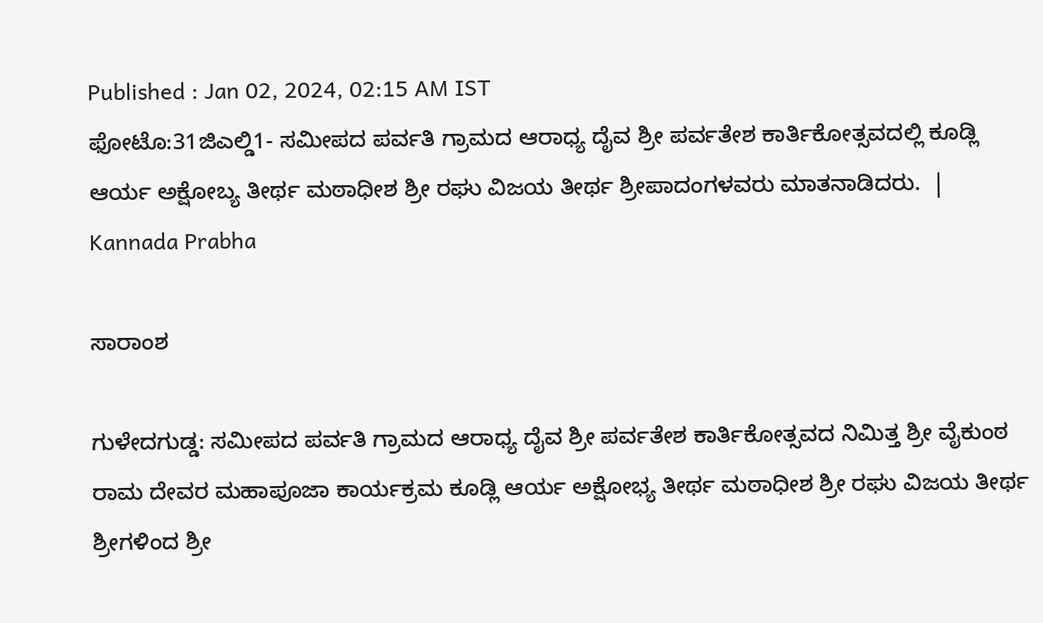Published : Jan 02, 2024, 02:15 AM IST
ಫೋಟೊ:31ಜಿಎಲ್ಡಿ1- ಸಮೀಪದ ಪರ್ವತಿ ಗ್ರಾಮದ ಆರಾಧ್ಯ ದೈವ ಶ್ರೀ ಪರ್ವತೇಶ ಕಾರ್ತಿಕೋತ್ಸವದಲ್ಲಿ ಕೂಡ್ಲಿ ಆರ್ಯ ಅಕ್ಷೋಬ್ಯ ತೀರ್ಥ ಮಠಾಧೀಶ ಶ್ರೀ ರಘು ವಿಜಯ ತೀರ್ಥ ಶ್ರೀಪಾದಂಗಳವರು ಮಾತನಾಡಿದರು.  | Kannada Prabha

ಸಾರಾಂಶ

ಗುಳೇದಗುಡ್ಡ: ಸಮೀಪದ ಪರ್ವತಿ ಗ್ರಾಮದ ಆರಾಧ್ಯ ದೈವ ಶ್ರೀ ಪರ್ವತೇಶ ಕಾರ್ತಿಕೋತ್ಸವದ ನಿಮಿತ್ತ ಶ್ರೀ ವೈಕುಂಠ ರಾಮ ದೇವರ ಮಹಾಪೂಜಾ ಕಾರ್ಯಕ್ರಮ ಕೂಡ್ಲಿ ಆರ್ಯ ಅಕ್ಷೋಭ್ಯ ತೀರ್ಥ ಮಠಾಧೀಶ ಶ್ರೀ ರಘು ವಿಜಯ ತೀರ್ಥ ಶ್ರೀಗಳಿಂದ ಶ್ರೀ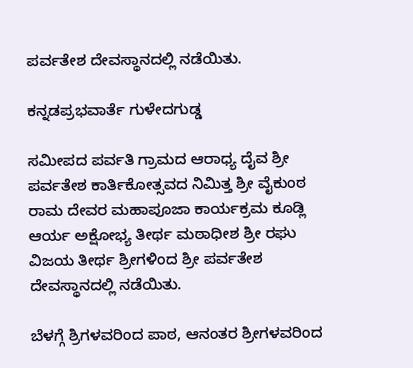ಪರ್ವತೇಶ ದೇವಸ್ಥಾನದಲ್ಲಿ ನಡೆಯಿತು.

ಕನ್ನಡಪ್ರಭವಾರ್ತೆ ಗುಳೇದಗುಡ್ಡ

ಸಮೀಪದ ಪರ್ವತಿ ಗ್ರಾಮದ ಆರಾಧ್ಯ ದೈವ ಶ್ರೀ ಪರ್ವತೇಶ ಕಾರ್ತಿಕೋತ್ಸವದ ನಿಮಿತ್ತ ಶ್ರೀ ವೈಕುಂಠ ರಾಮ ದೇವರ ಮಹಾಪೂಜಾ ಕಾರ್ಯಕ್ರಮ ಕೂಡ್ಲಿ ಆರ್ಯ ಅಕ್ಷೋಭ್ಯ ತೀರ್ಥ ಮಠಾಧೀಶ ಶ್ರೀ ರಘು ವಿಜಯ ತೀರ್ಥ ಶ್ರೀಗಳಿಂದ ಶ್ರೀ ಪರ್ವತೇಶ ದೇವಸ್ಥಾನದಲ್ಲಿ ನಡೆಯಿತು.

ಬೆಳಗ್ಗೆ ಶ್ರಿಗಳವರಿಂದ ಪಾಠ, ಆನಂತರ ಶ್ರೀಗಳವರಿಂದ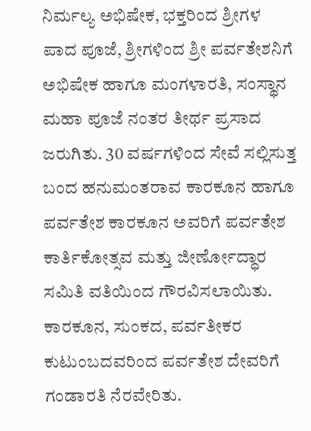ನಿರ್ಮಲ್ಯ ಅಭಿಷೇಕ, ಭಕ್ತರಿಂದ ಶ್ರೀಗಳ ಪಾದ ಪೂಜೆ, ಶ್ರೀಗಳಿಂದ ಶ್ರೀ ಪರ್ವತೇಶನಿಗೆ ಅಭಿಷೇಕ ಹಾಗೂ ಮಂಗಳಾರತಿ, ಸಂಸ್ಥಾನ ಮಹಾ ಪೂಜೆ ನಂತರ ತೀರ್ಥ ಪ್ರಸಾದ ಜರುಗಿತು. 30 ವರ್ಷಗಳಿಂದ ಸೇವೆ ಸಲ್ಲಿಸುತ್ತ ಬಂದ ಹನುಮಂತರಾವ ಕಾರಕೂನ ಹಾಗೂ ಪರ್ವತೇಶ ಕಾರಕೂನ ಅವರಿಗೆ ಪರ್ವತೇಶ ಕಾರ್ತಿಕೋತ್ಸವ ಮತ್ತು ಜೀರ್ಣೋದ್ಧಾರ ಸಮಿತಿ ವತಿಯಿಂದ ಗೌರವಿಸಲಾಯಿತು. ಕಾರಕೂನ, ಸುಂಕದ, ಪರ್ವತೀಕರ ಕುಟುಂಬದವರಿಂದ ಪರ್ವತೇಶ ದೇವರಿಗೆ ಗಂಡಾರತಿ ನೆರವೇರಿತು.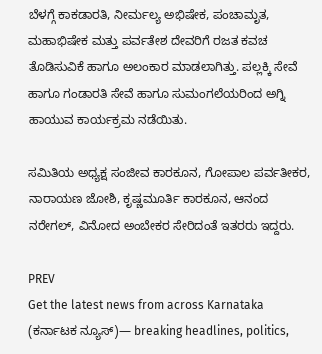ಬೆಳಗ್ಗೆ ಕಾಕಡಾರತಿ, ನೀರ್ಮಲ್ಯ ಅಭಿಷೇಕ, ಪಂಚಾಮೃತ, ಮಹಾಭಿಷೇಕ ಮತ್ತು ಪರ್ವತೇಶ ದೇವರಿಗೆ ರಜತ ಕವಚ ತೊಡಿಸುವಿಕೆ ಹಾಗೂ ಅಲಂಕಾರ ಮಾಡಲಾಗಿತ್ತು. ಪಲ್ಲಕ್ಕಿ ಸೇವೆ ಹಾಗೂ ಗಂಡಾರತಿ ಸೇವೆ ಹಾಗೂ ಸುಮಂಗಲೆಯರಿಂದ ಅಗ್ನಿ ಹಾಯುವ ಕಾರ್ಯಕ್ರಮ ನಡೆಯಿತು.

ಸಮಿತಿಯ ಅಧ್ಯಕ್ಷ ಸಂಜೀವ ಕಾರಕೂನ, ಗೋಪಾಲ ಪರ್ವತೀಕರ, ನಾರಾಯಣ ಜೋಶಿ, ಕೃಷ್ಣಮೂರ್ತಿ ಕಾರಕೂನ, ಆನಂದ ನರೇಗಲ್, ವಿನೋದ ಅಂಬೇಕರ ಸೇರಿದಂತೆ ಇತರರು ಇದ್ದರು.

PREV
Get the latest news from across Karnataka (ಕರ್ನಾಟಕ ನ್ಯೂಸ್)— breaking headlines, politics,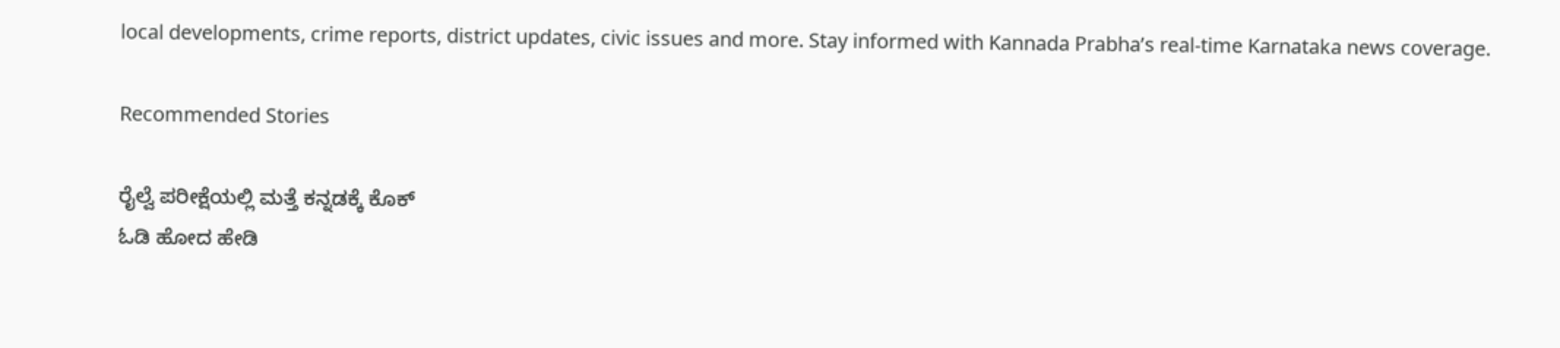local developments, crime reports, district updates, civic issues and more. Stay informed with Kannada Prabha’s real‑time Karnataka news coverage.

Recommended Stories

ರೈಲ್ವೆ ಪರೀಕ್ಷೆಯಲ್ಲಿ ಮತ್ತೆ ಕನ್ನಡಕ್ಕೆ ಕೊಕ್
ಓಡಿ ಹೋದ ಹೇಡಿ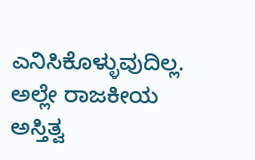ಎನಿಸಿಕೊಳ್ಳುವುದಿಲ್ಲ. ಅಲ್ಲೇ ರಾಜಕೀಯ ಅಸ್ತಿತ್ವ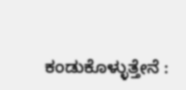ಕಂಡುಕೊಳ್ಳುತ್ತೇನೆ :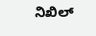ನಿಖಿಲ್‌